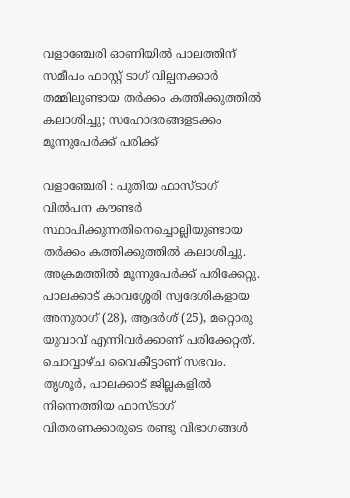വളാഞ്ചേരി ഓണിയിൽ പാലത്തിന് സമീപം ഫാസ്റ്റ് ടാഗ് വില്പനക്കാർ തമ്മിലുണ്ടായ തർക്കം കത്തിക്കുത്തിൽ കലാശിച്ചു; സഹോദരങ്ങളടക്കം മൂന്നുപേർക്ക് പരിക്ക്

വളാഞ്ചേരി : പുതിയ ഫാസ്ടാഗ് വിൽപന കൗണ്ടർ സ്ഥാപിക്കുന്നതിനെച്ചൊല്ലിയുണ്ടായ തർക്കം കത്തിക്കുത്തിൽ കലാശിച്ചു. അക്രമത്തിൽ മൂന്നുപേർക്ക് പരിക്കേറ്റു. പാലക്കാട് കാവശ്ശേരി സ്വദേശികളായ അനുരാഗ് (28), ആദർശ് (25), മറ്റൊരു യുവാവ് എന്നിവർക്കാണ് പരിക്കേറ്റത്. ചൊവ്വാഴ്ച വൈകീട്ടാണ് സഭവം. തൃശൂർ, പാലക്കാട് ജില്ലകളിൽ നിന്നെത്തിയ ഫാസ്ടാഗ് വിതരണക്കാരുടെ രണ്ടു വിഭാഗങ്ങൾ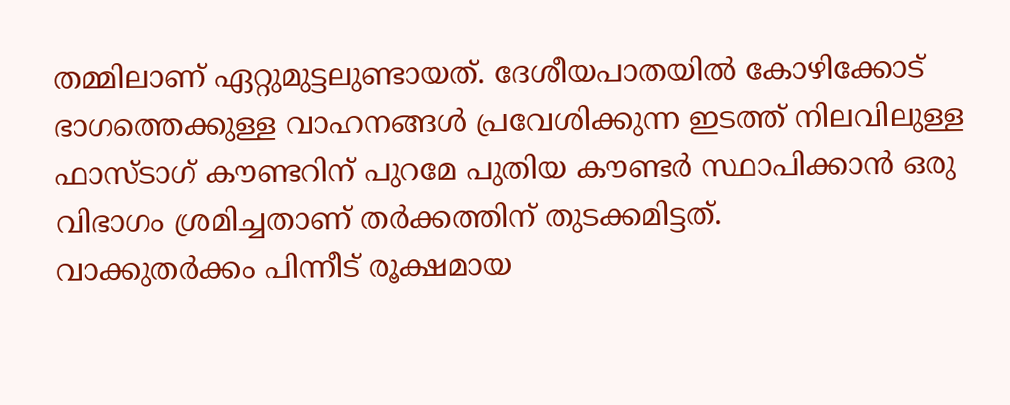തമ്മിലാണ് ഏറ്റുമുട്ടലുണ്ടായത്. ദേശീയപാതയിൽ കോഴിക്കോട് ഭാഗത്തെക്കുള്ള വാഹനങ്ങൾ പ്രവേശിക്കുന്ന ഇടത്ത് നിലവിലുള്ള ഫാസ്ടാഗ് കൗണ്ടറിന് പുറമേ പുതിയ കൗണ്ടർ സ്ഥാപിക്കാൻ ഒരു വിഭാഗം ശ്രമിച്ചതാണ് തർക്കത്തിന് തുടക്കമിട്ടത്.
വാക്കുതർക്കം പിന്നീട് രൂക്ഷമായ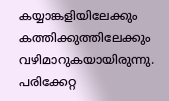കയ്യാങ്കളിയിലേക്കും കത്തിക്കുത്തിലേക്കും വഴിമാറുകയായിരുന്നു. പരിക്കേറ്റ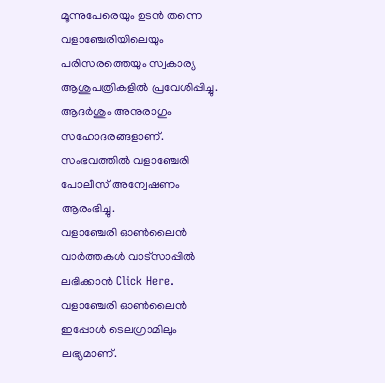മൂന്നുപേരെയും ഉടൻ തന്നെ വളാഞ്ചേരിയിലെയും പരിസരത്തെയും സ്വകാര്യ ആശുപത്രികളിൽ പ്രവേശിപ്പിച്ചു. ആദർശും അനുരാഗും സഹോദരങ്ങളാണ്. സംഭവത്തിൽ വളാഞ്ചേരി പോലീസ് അന്വേഷണം ആരംഭിച്ചു.
വളാഞ്ചേരി ഓൺലൈൻ വാർത്തകൾ വാട്സാപ്പിൽ ലഭിക്കാൻ Click Here.
വളാഞ്ചേരി ഓൺലൈൻ ഇപ്പോൾ ടെലഗ്രാമിലും ലഭ്യമാണ്.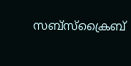സബ്സ്ക്രൈബ്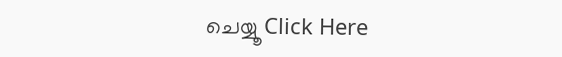ചെയ്യൂ Click Here